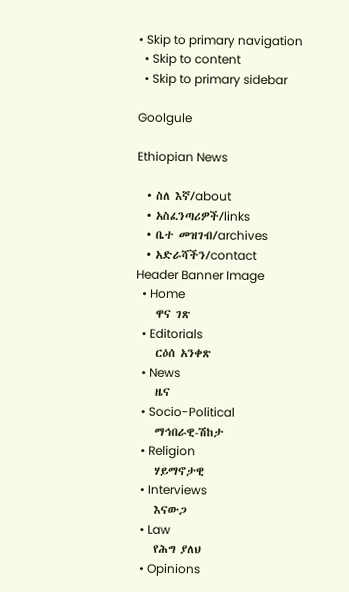• Skip to primary navigation
  • Skip to content
  • Skip to primary sidebar

Goolgule

Ethiopian News

  • ስለ እኛ/about
  • አስፈንጣሪዎች/links
  • ቤተ መዝገብ/archives
  • አድራሻችን/contact
Header Banner Image
  • Home
    ዋና ገጽ
  • Editorials
    ርዕሰ አንቀጽ
  • News
    ዜና
  • Socio-Political
    ማኅበራዊ-ሽከታ
  • Religion
    ሃይማኖታዊ
  • Interviews
    እናውጋ
  • Law
    የሕግ ያለህ
  • Opinions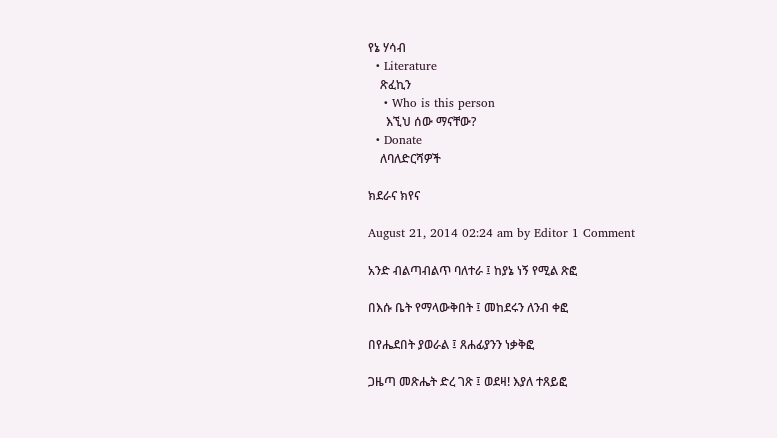የኔ ሃሳብ
  • Literature
    ጽፈኪን
    • Who is this person
      እኚህ ሰው ማናቸው?
  • Donate
    ለባለድርሻዎች

ክደራና ክየና

August 21, 2014 02:24 am by Editor 1 Comment

አንድ ብልጣብልጥ ባለተራ ፤ ከያኔ ነኝ የሚል ጽፎ

በእሱ ቤት የማላውቅበት ፤ መከደሩን ለንብ ቀፎ

በየሔደበት ያወራል ፤ ጸሐፊያንን ነቃቅፎ

ጋዜጣ መጽሔት ድረ ገጽ ፤ ወደዛ! እያለ ተጸይፎ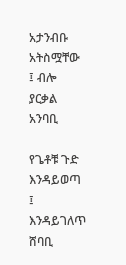አታንብቡ አትስሟቸው ፤ ብሎ ያርቃል አንባቢ

የጌቶቹ ጉድ እንዳይወጣ ፤ እንዳይገለጥ ሸባቢ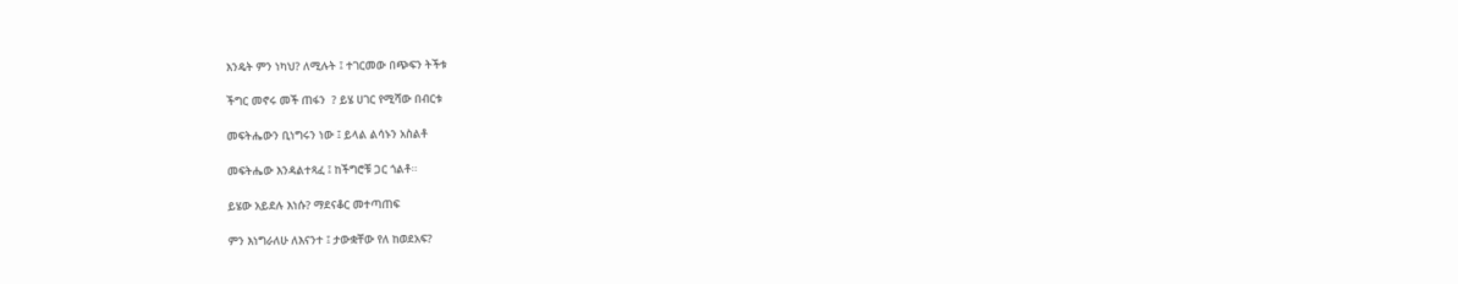እንዴት ምን ነካህ? ለሚሉት ፤ ተገርመው በጭፍን ትችቱ

ችግር መኖሩ መች ጠፋን  ? ይሄ ሀገር የሚሻው በብርቱ

መፍትሔውን ቢነግሩን ነው ፤ ይላል ልሳኑን አስልቶ

መፍትሔው እንዳልተጻፈ ፤ ከችግሮቹ ጋር ጎልቶ፡፡

ይሄው አይደሉ እነሱ? ማደናቆር መተጣጠፍ

ምን እነግራለሁ ለእናንተ ፤ ታውቋቸው የለ ከወደአፍ?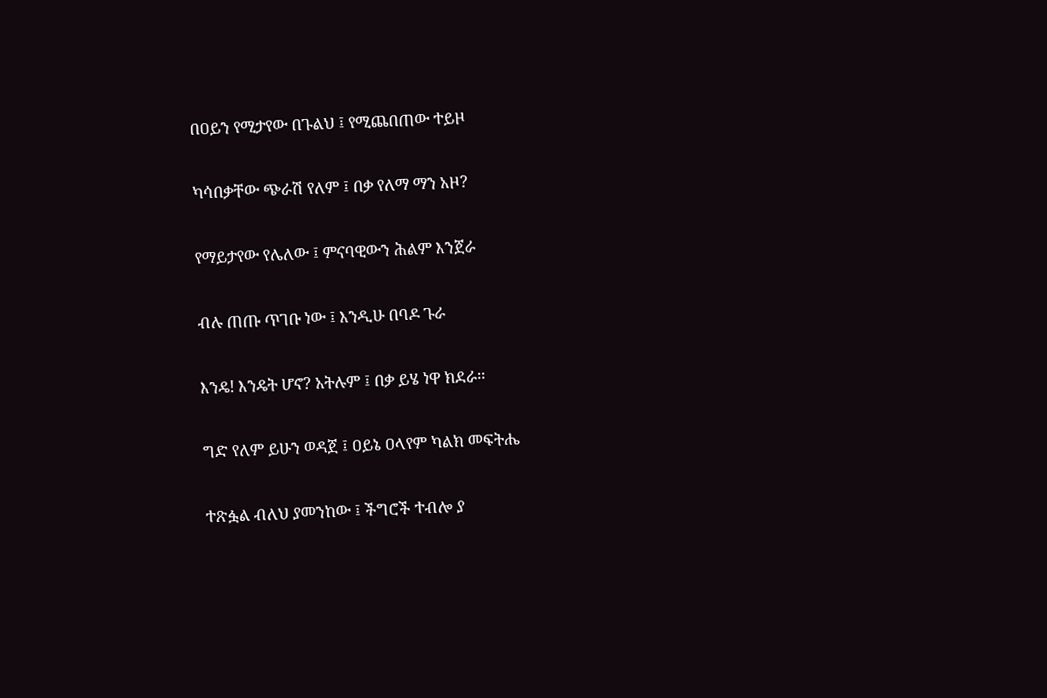በዐይን የሚታየው በጉልህ ፤ የሚጨበጠው ተይዞ

ካሳበቃቸው ጭራሽ የለም ፤ በቃ የለማ ማን አዞ?

የማይታየው የሌለው ፤ ምናባዊውን ሕልም እንጀራ

ብሉ ጠጡ ጥገቡ ነው ፤ እንዲሁ በባዶ ጉራ

እንዴ! እንዴት ሆኖ? አትሉም ፤ በቃ ይሄ ነዋ ክደራ፡፡

ግድ የለም ይሁን ወዳጀ ፤ ዐይኔ ዐላየም ካልክ መፍትሔ

ተጽፏል ብለህ ያመንከው ፤ ችግሮች ተብሎ ያ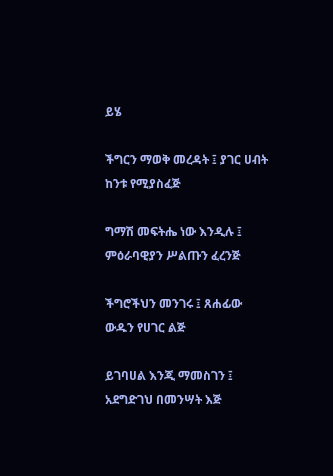ይሄ

ችግርን ማወቅ መረዳት ፤ ያገር ሀብት ከንቱ የሚያስፈጅ

ግማሽ መፍትሔ ነው እንዲሉ ፤ ምዕራባዊያን ሥልጡን ፈረንጅ

ችግሮችህን መንገሩ ፤ ጸሐፊው ውዱን የሀገር ልጅ

ይገባሀል እንጂ ማመስገን ፤ አደግድገህ በመንሣት እጅ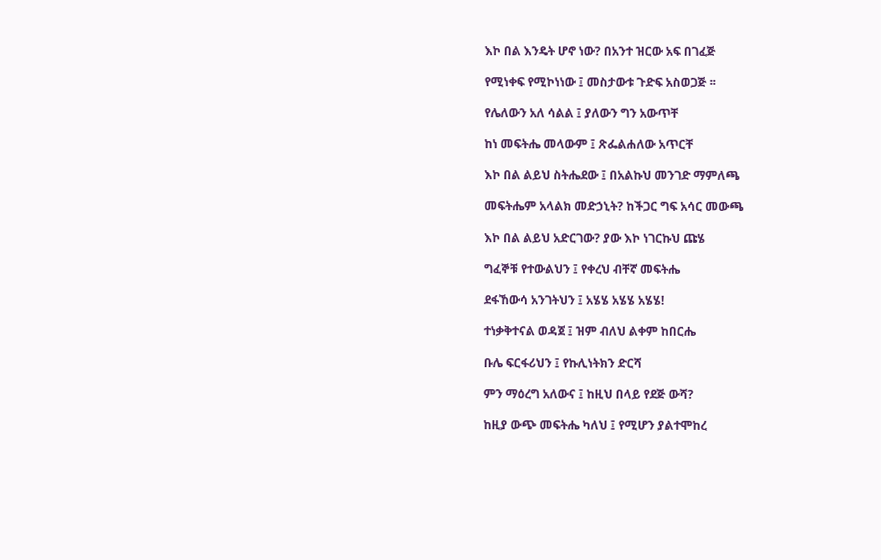እኮ በል እንዴት ሆኖ ነው? በአንተ ዝርው አፍ በገፈጅ

የሚነቀፍ የሚኮነነው ፤ መስታውቱ ጉድፍ አስወጋጅ ፡፡

የሌለውን አለ ሳልል ፤ ያለውን ግን አውጥቸ

ከነ መፍትሔ መላውም ፤ ጽፌልሐለው አጥርቸ

እኮ በል ልይህ ስትሔደው ፤ በአልኩህ መንገድ ማምለጫ

መፍትሔም አላልክ መድኃኒት? ከችጋር ግፍ አሳር መውጫ

እኮ በል ልይህ አድርገው? ያው እኮ ነገርኩህ ጩሄ

ግፈኞቹ የተውልህን ፤ የቀረህ ብቸኛ መፍትሔ

ደፋኸውሳ አንገትህን ፤ አሄሄ አሄሄ አሄሄ!

ተነቃቅተናል ወዳጀ ፤ ዝም ብለህ ልቀም ከበርሔ

ቡሌ ፍርፋሪህን ፤ የኩሊነትክን ድርሻ

ምን ማዕረግ አለውና ፤ ከዚህ በላይ የደጅ ውሻ?

ከዚያ ውጭ መፍትሔ ካለህ ፤ የሚሆን ያልተሞከረ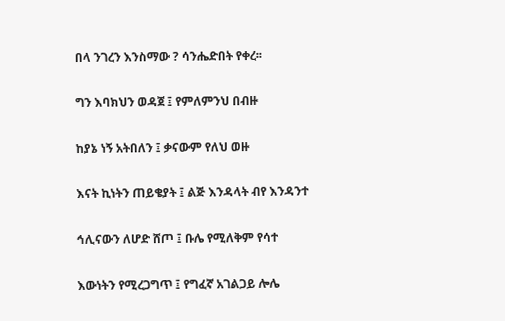በላ ንገረን እንስማው ? ሳንሔድበት የቀረ፡፡

ግን እባክህን ወዳጀ ፤ የምለምንህ በብዙ

ከያኔ ነኝ አትበለን ፤ ቃናውም የለህ ወዙ

እናት ኪነትን ጠይቄያት ፤ ልጅ እንዳላት ብየ እንዳንተ

ኅሊናውን ለሆድ ሸጦ ፤ ቡሌ የሚለቅም የሳተ

እውነትን የሚረጋግጥ ፤ የግፈኛ አገልጋይ ሎሌ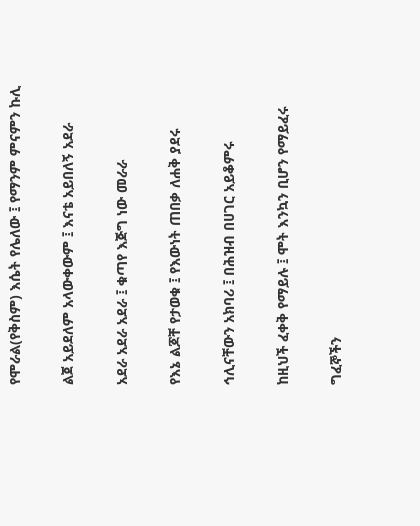የሞራል(የቅስም) እሴት የሌለው ፤ የማንም ምናምን ኩሊ

ልጀ አይደለም አላውቀውም ፤ እናቴ አይበለኝ አደራ

አደራ አደራ አደራ ፤ ቁጣየ እጅግ ነው መራራ

የእኔ ልጆቸ የታወቁ ፤ የእውነት ጠበቃ ለሐቅ ያደሩ

ኅሊናቸውን አክባሪ ፤ በሕዝብ በሀገር አይቆምሩ

ከዚህች ፈቀቅ የማይሉ ፤ ሞት እንኳን ቢሆን የማይፈሩ

ግፈኞችን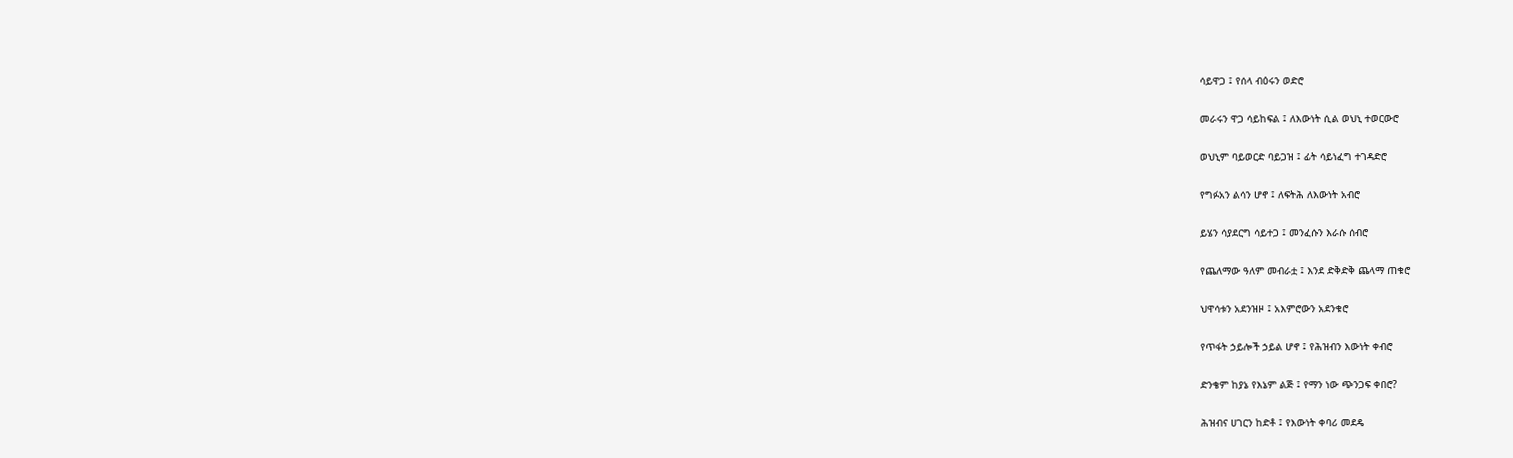ሳይዋጋ ፤ የሰላ ብዕሩን ወድሮ

መራሩን ዋጋ ሳይከፍል ፤ ለእውነት ሲል ወህኒ ተወርውሮ

ወህኒም ባይወርድ ባይጋዝ ፤ ፊት ሳይነፈግ ተገዳድሮ

የግፉአን ልሳን ሆኖ ፤ ለፍትሕ ለእውነት አብሮ

ይሄን ሳያደርግ ሳይተጋ ፤ መንፈሱን እራሱ ሰብሮ

የጨለማው ዓለም መብራቷ ፤ እንደ ድቅድቅ ጨላማ ጠቁሮ

ህዋሳቱን አደንዝዞ ፤ አእምሮውን አደንቁሮ

የጥፋት ኃይሎች ኃይል ሆኖ ፤ የሕዝብን እውነት ቀብሮ

ድንቄም ከያኔ የእኔም ልጅ ፤ የማን ነው ጭንጋፍ ቀበሮ?

ሕዝብና ሀገርን ከድቶ ፤ የእውነት ቀባሪ መደዴ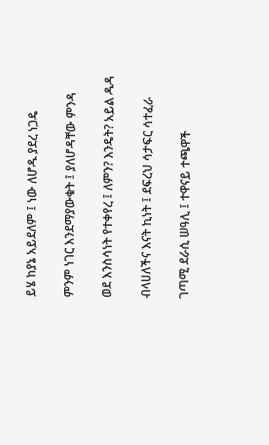ይሄ ከያኔ አይደለም ፤ ነው ለሆዱ ያደረ ነጋዴ

ምንም ነገር እንደማያውቁት ፤ ያለሆዳቸው ምንዳ

ወደ እንስሳነት የተቀየረ ፤ ለምን? እንዴት? አይል ዱዳ

ብላሀለችና እናት ኪነት ፤ ደፍረህ ሳታፍር ሳተፈራ

ገጣሚ ደራሲ ሠዓሊ ፤ ተዋናይ ተጫዋች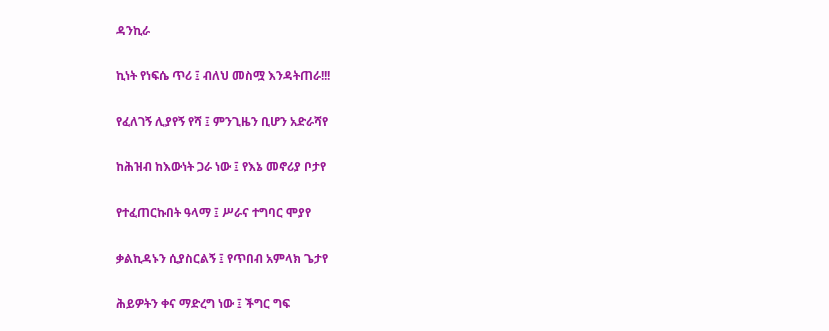ዳንኪራ

ኪነት የነፍሴ ጥሪ ፤ ብለህ መስሟ እንዳትጠራ!!!

የፈለገኝ ሊያየኝ የሻ ፤ ምንጊዜን ቢሆን አድራሻየ

ከሕዝብ ከእውነት ጋራ ነው ፤ የእኔ መኖሪያ ቦታየ

የተፈጠርኩበት ዓላማ ፤ ሥራና ተግባር ሞያየ

ቃልኪዳኑን ሲያስርልኝ ፤ የጥበብ አምላክ ጌታየ

ሕይዎትን ቀና ማድረግ ነው ፤ ችግር ግፍ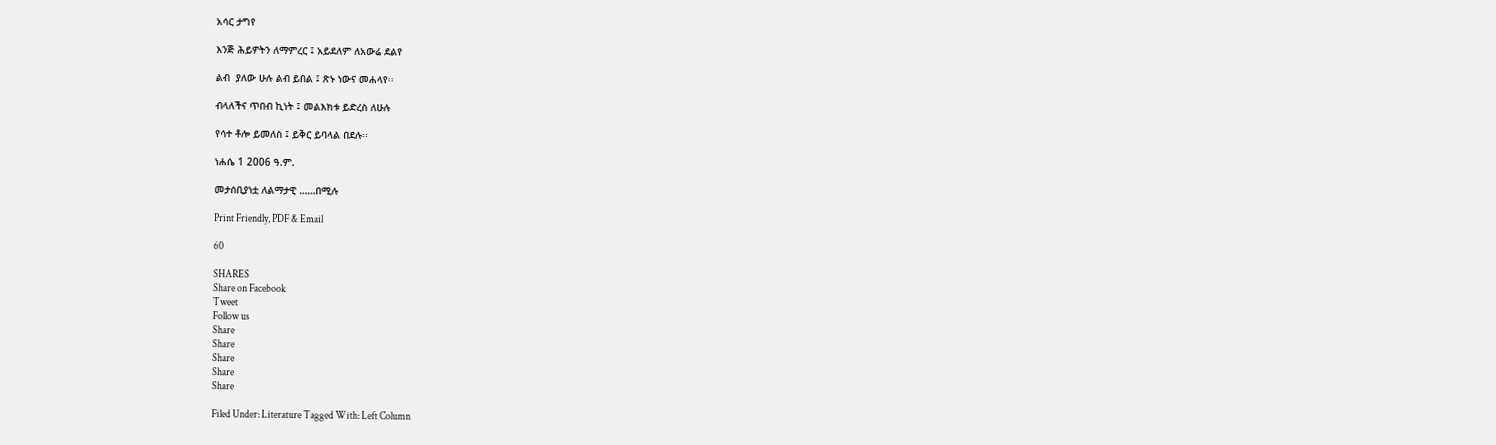አሳር ታግየ

እንጅ ሕይዎትን ለማምረር ፤ አይደለም ለአውሬ ደልየ

ልብ  ያለው ሁሉ ልብ ይበል ፤ ጽኑ ነውና መሐላየ፡፡

ብላለችና ጥበብ ኪነት ፤ መልእክቱ ይድረስ ለሁሉ

የሳተ ቶሎ ይመለስ ፤ ይቅር ይባላል በደሉ፡፡

ነሐሴ 1 2006 ዓ.ም.

መታሰቢያነቷ ለልማታዊ ……በሚሉ

Print Friendly, PDF & Email

60

SHARES
Share on Facebook
Tweet
Follow us
Share
Share
Share
Share
Share

Filed Under: Literature Tagged With: Left Column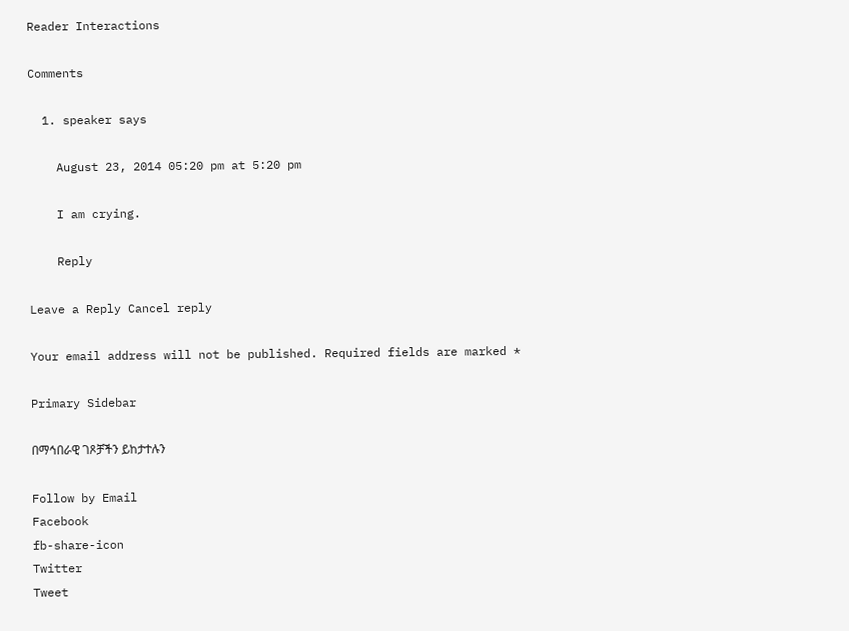Reader Interactions

Comments

  1. speaker says

    August 23, 2014 05:20 pm at 5:20 pm

    I am crying.

    Reply

Leave a Reply Cancel reply

Your email address will not be published. Required fields are marked *

Primary Sidebar

በማኅበራዊ ገጾቻችን ይከታተሉን

Follow by Email
Facebook
fb-share-icon
Twitter
Tweet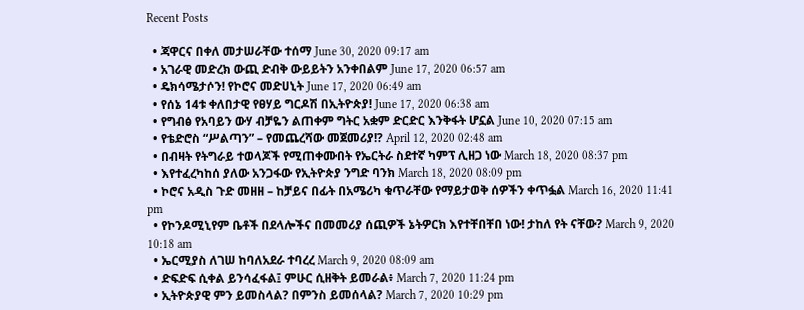Recent Posts

  • ጃዋርና በቀለ መታሠራቸው ተሰማ June 30, 2020 09:17 am
  • አገራዊ መድረክ ውጪ ድብቅ ውይይትን አንቀበልም June 17, 2020 06:57 am
  • ዴክሳሜታሶን! የኮሮና መድሀኒት June 17, 2020 06:49 am
  • የሰኔ 14ቱ ቀለበታዊ የፀሃይ ግርዶሽ በኢትዮጵያ! June 17, 2020 06:38 am
  • የግብፅ የአባይን ውሃ ብቻዬን ልጠቀም ግትር አቋም ድርድር እንቅፋት ሆኗል June 10, 2020 07:15 am
  • የቴድሮስ “ሥልጣን” – የመጨረሻው መጀመሪያ!? April 12, 2020 02:48 am
  • በብዛት የትግራይ ተወላጆች የሚጠቀሙበት የኤርትራ ስደተኛ ካምፕ ሊዘጋ ነው March 18, 2020 08:37 pm
  • እየተፈረካከሰ ያለው አንጋፋው የኢትዮጵያ ንግድ ባንክ March 18, 2020 08:09 pm
  • ኮሮና አዲስ ጉድ መዘዘ – ከቻይና በፊት በአሜሪካ ቁጥራቸው የማይታወቅ ሰዎችን ቀጥፏል March 16, 2020 11:41 pm
  • የኮንዶሚኒየም ቤቶች በደላሎችና በመመሪያ ሰጪዎች ኔትዎርክ እየተቸበቸበ ነው! ታከለ የት ናቸው? March 9, 2020 10:18 am
  • ኤርሚያስ ለገሠ ከባለአደራ ተባረረ March 9, 2020 08:09 am
  • ድፍድፍ ሲቀል ይንሳፈፋል፤ ምሁር ሲዘቅት ይመራል፥ March 7, 2020 11:24 pm
  • ኢትዮጵያዊ ምን ይመስላል? በምንስ ይመሰላል? March 7, 2020 10:29 pm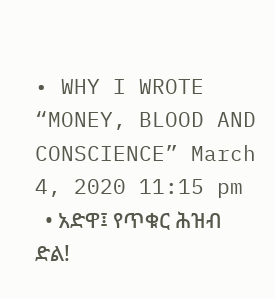• WHY I WROTE “MONEY, BLOOD AND CONSCIENCE” March 4, 2020 11:15 pm
  • አድዋ፤ የጥቁር ሕዝብ ድል!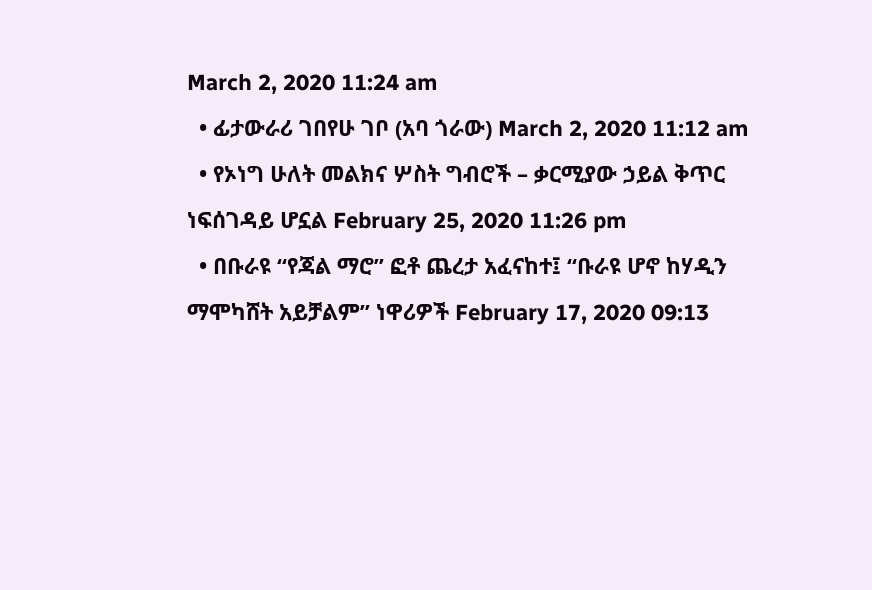March 2, 2020 11:24 am
  • ፊታውራሪ ገበየሁ ገቦ (አባ ጎራው) March 2, 2020 11:12 am
  • የኦነግ ሁለት መልክና ሦስት ግብሮች – ቃርሚያው ኃይል ቅጥር ነፍሰገዳይ ሆኗል February 25, 2020 11:26 pm
  • በቡራዩ “የጃል ማሮ” ፎቶ ጨረታ አፈናከተ፤ “ቡራዩ ሆኖ ከሃዲን ማሞካሸት አይቻልም” ነዋሪዎች February 17, 2020 09:13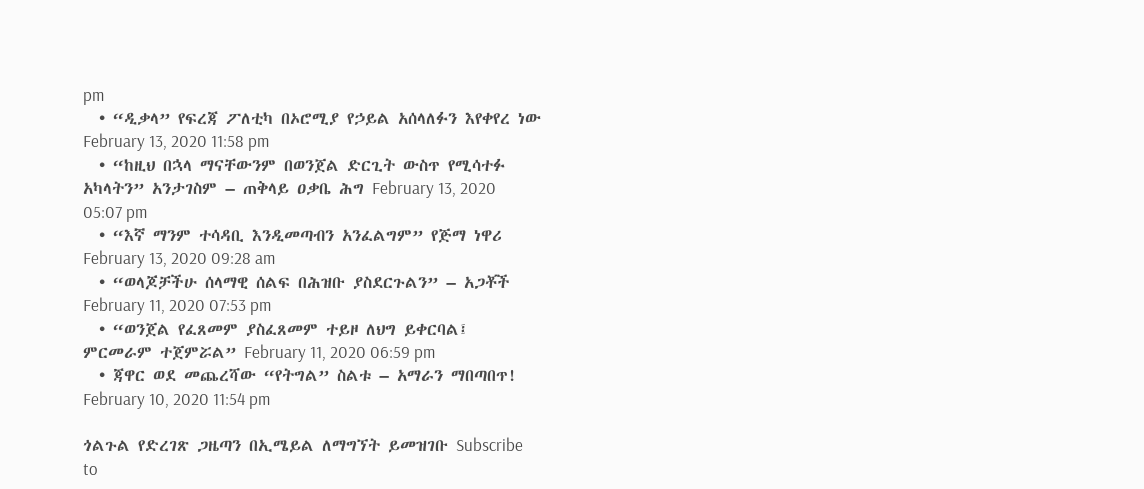pm
  • “ዲቃላ” የፍረጃ ፖለቲካ በኦሮሚያ የኃይል አሰላለፉን እየቀየረ ነው February 13, 2020 11:58 pm
  • “ከዚህ በኋላ ማናቸውንም በወንጀል ድርጊት ውስጥ የሚሳተፉ አካላትን” አንታገስም – ጠቅላይ ዐቃቤ ሕግ February 13, 2020 05:07 pm
  • “እኛ ማንም ተሳዳቢ እንዲመጣብን አንፈልግም” የጅማ ነዋሪ February 13, 2020 09:28 am
  • “ወላጆቻችሁ ሰላማዊ ሰልፍ በሕዝቡ ያስደርጉልን” – አጋቾች February 11, 2020 07:53 pm
  • “ወንጀል የፈጸመም ያስፈጸመም ተይዞ ለህግ ይቀርባል፤ ምርመራም ተጀምሯል” February 11, 2020 06:59 pm
  • ጃዋር ወደ መጨረሻው “የትግል” ስልቱ – አማራን ማበጣበጥ! February 10, 2020 11:54 pm

ጎልጉል የድረገጽ ጋዜጣን በኢሜይል ለማግኘት ይመዝገቡ Subscribe to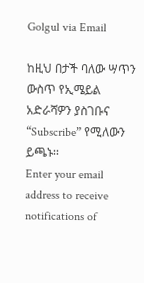Golgul via Email

ከዚህ በታች ባለው ሣጥን ውስጥ የኢሜይል አድራሻዎን ያስገቡና “Subscribe” የሚለውን ይጫኑ፡፡
Enter your email address to receive notifications of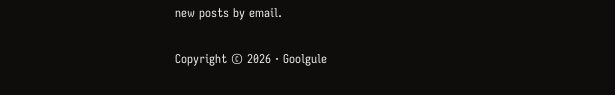new posts by email.

Copyright © 2026 · Goolgule